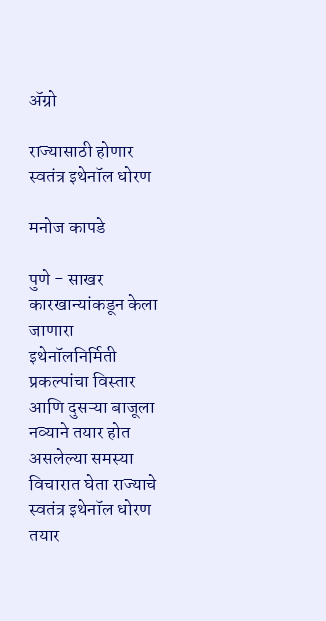अ‍ॅग्रो

राज्यासाठी होणार स्वतंत्र इथेनॉल धोरण

मनोज कापडे

पुणे - साखर कारखान्यांकडून केला जाणारा इथेनॉलनिर्मिती प्रकल्पांचा विस्तार आणि दुसऱ्या बाजूला नव्याने तयार होत असलेल्या समस्या विचारात घेता राज्याचे स्वतंत्र इथेनॉल धोरण तयार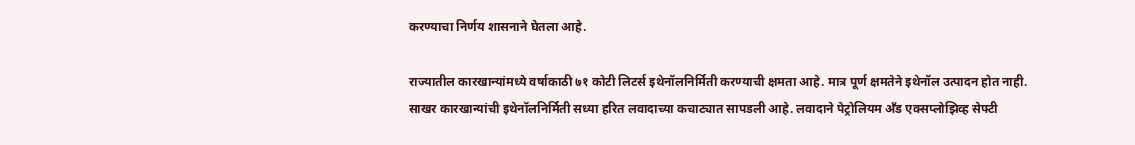करण्याचा निर्णय शासनाने घेतला आहे.

राज्यातील कारखान्यांमध्ये वर्षाकाठी ७१ कोटी लिटर्स इथेनॉलनिर्मिती करण्याची क्षमता आहे. मात्र पूर्ण क्षमतेने इथेनॉल उत्पादन होत नाही. साखर कारखान्यांची इथेनॉलनिर्मिती सध्या हरित लवादाच्या कचाट्यात सापडली आहे. लवादाने पेट्रोलियम अँड एक्सप्लोझिव्ह सेफ्टी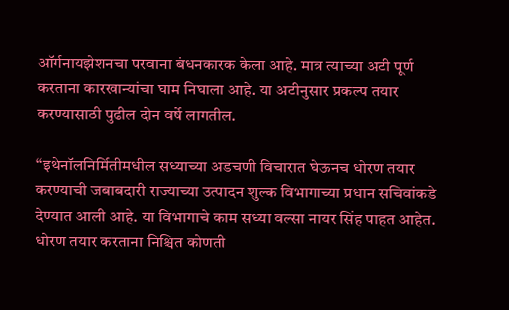ऑर्गनायझेशनचा परवाना बंधनकारक केला आहे. मात्र त्याच्या अटी पूर्ण करताना कारखान्यांचा घाम निघाला आहे. या अटीनुसार प्रकल्प तयार करण्यासाठी पुढील दोन वर्षे लागतील.

‘‘इथेनॉलनिर्मितीमधील सध्याच्या अडचणी विचारात घेऊनच धोरण तयार करण्याची जबाबदारी राज्याच्या उत्पादन शुल्क विभागाच्या प्रधान सचिवांकडे देण्यात आली आहे. या विभागाचे काम सध्या वल्सा नायर सिंह पाहत आहेत. धोरण तयार करताना निश्चित कोणती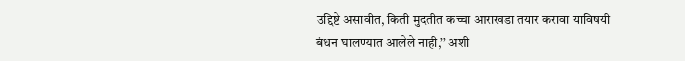उद्दिष्टे असावीत, किती मुदतीत कच्चा आराखडा तयार करावा याविषयी बंधन घालण्यात आलेले नाही,’’ अशी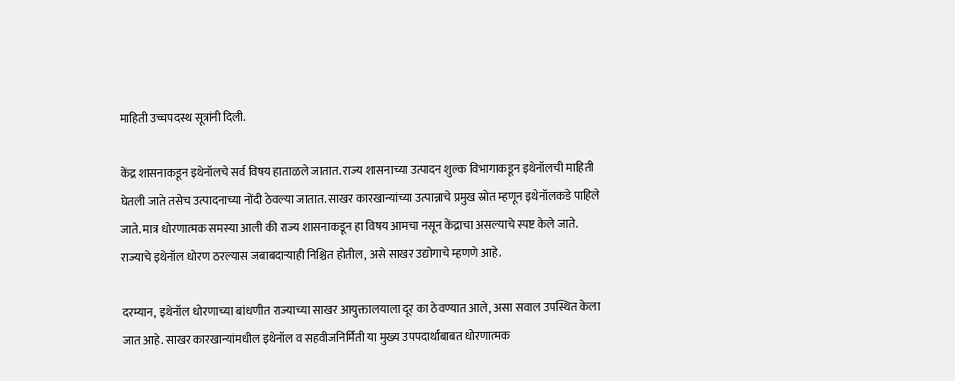माहिती उच्चपदस्थ सूत्रांनी दिली.

केंद्र शासनाकडून इथेनॉलचे सर्व विषय हाताळले जातात. राज्य शासनाच्या उत्पादन शुल्क विभागाकडून इथेनॉलची माहिती घेतली जाते तसेच उत्पादनाच्या नोंदी ठेवल्या जातात. साखर कारखान्यांच्या उत्पान्नाचे प्रमुख स्रोत म्हणून इथेनॉलकडे पाहिले जाते. मात्र धोरणात्मक समस्या आली की राज्य शासनाकडून हा विषय आमचा नसून केंद्राचा असल्याचे स्पष्ट केले जाते. राज्याचे इथेनॉल धोरण ठरल्यास जबाबदाऱ्याही निश्चित होतील, असे साखर उद्योगाचे म्हणणे आहे.

दरम्यान, इथेनॉल धोरणाच्या बांधणीत राज्याच्या साखर आयुक्तालयाला दूर का ठेवण्यात आले, असा सवाल उपस्थित केला जात आहे. साखर कारखान्यांमधील इथेनॉल व सहवीजनिर्मिती या मुख्य उपपदार्थांबाबत धोरणात्मक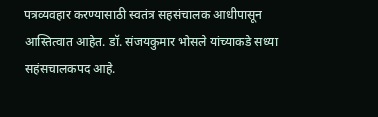पत्रव्यवहार करण्यासाठी स्वतंत्र सहसंचालक आधीपासून आस्तित्वात आहेत. डॉ. संजयकुमार भोसले यांच्याकडे सध्या सहंसचालकपद आहे.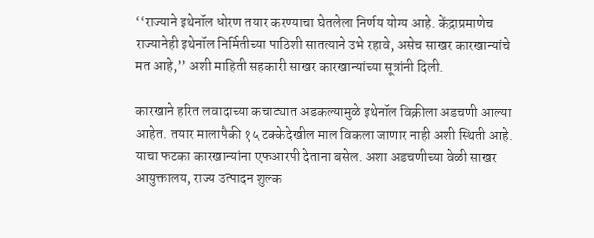‘‘राज्याने इथेनॉल धोरण तयार करण्याचा घेतलेला निर्णय योग्य आहे. केंद्राप्रमाणेच राज्यानेही इथेनॉल निर्मितीच्या पाठिशी सातत्याने उभे रहावे, असेच साखर कारखान्यांचे मत आहे,’’ अशी माहिती सहकारी साखर कारखान्यांच्या सूत्रांनी दिली.

कारखाने हरित लवादाच्या कचाट्यात अडकल्यामुळे इथेनॉल विक्रीला अडचणी आल्या आहेत. तयार मालापैकी १५ टक्केदेखील माल विकला जाणार नाही अशी स्थिती आहे. याचा फटका कारखान्यांना एफआरपी देताना बसेल. अशा अडचणीच्या वेळी साखर आयुक्तालय, राज्य उत्पादन शुल्क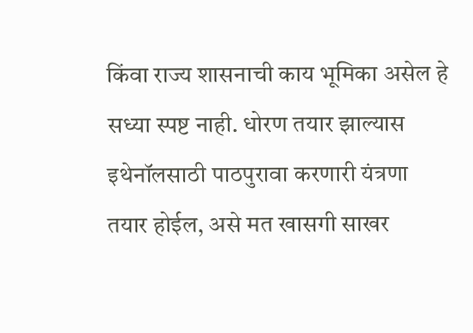किंवा राज्य शासनाची काय भूमिका असेल हे सध्या स्पष्ट नाही. धोरण तयार झाल्यास इथेनॉलसाठी पाठपुरावा करणारी यंत्रणा तयार होईल, असे मत खासगी साखर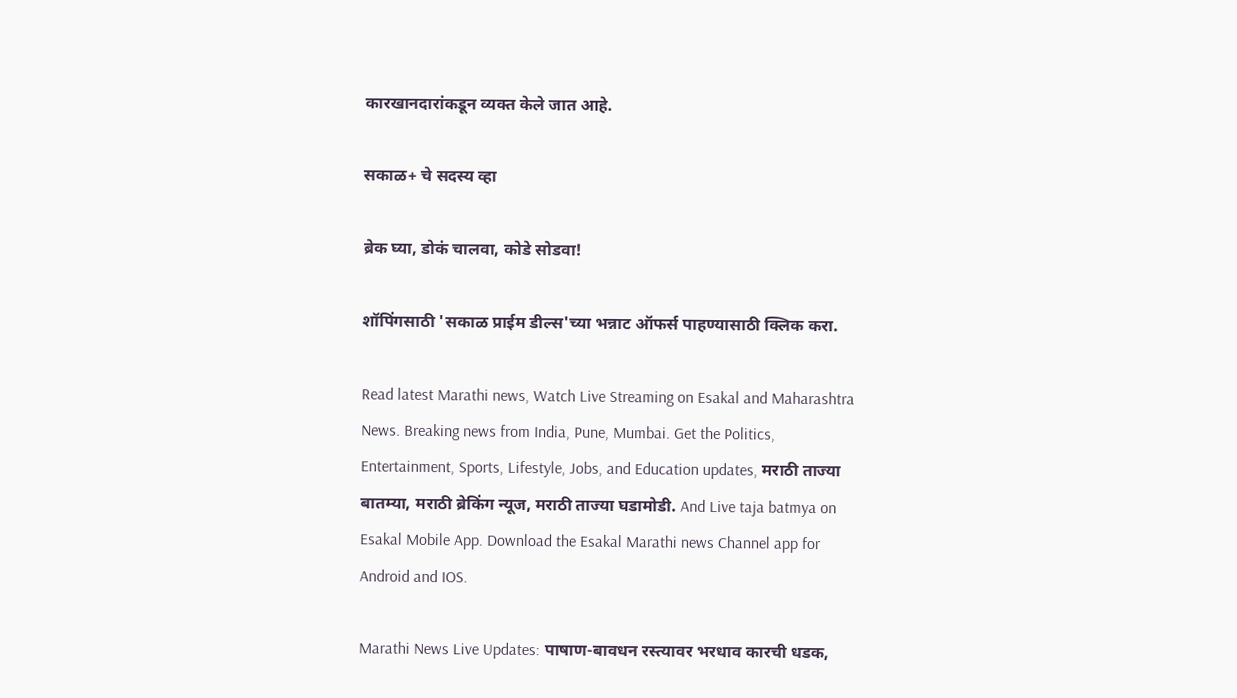कारखानदारांकडून व्यक्त केले जात आहे.

सकाळ+ चे सदस्य व्हा

ब्रेक घ्या, डोकं चालवा, कोडे सोडवा!

शॉपिंगसाठी 'सकाळ प्राईम डील्स'च्या भन्नाट ऑफर्स पाहण्यासाठी क्लिक करा.

Read latest Marathi news, Watch Live Streaming on Esakal and Maharashtra News. Breaking news from India, Pune, Mumbai. Get the Politics, Entertainment, Sports, Lifestyle, Jobs, and Education updates, मराठी ताज्या बातम्या, मराठी ब्रेकिंग न्यूज, मराठी ताज्या घडामोडी. And Live taja batmya on Esakal Mobile App. Download the Esakal Marathi news Channel app for Android and IOS.

Marathi News Live Updates: पाषाण-बावधन रस्त्यावर भरधाव कारची धडक,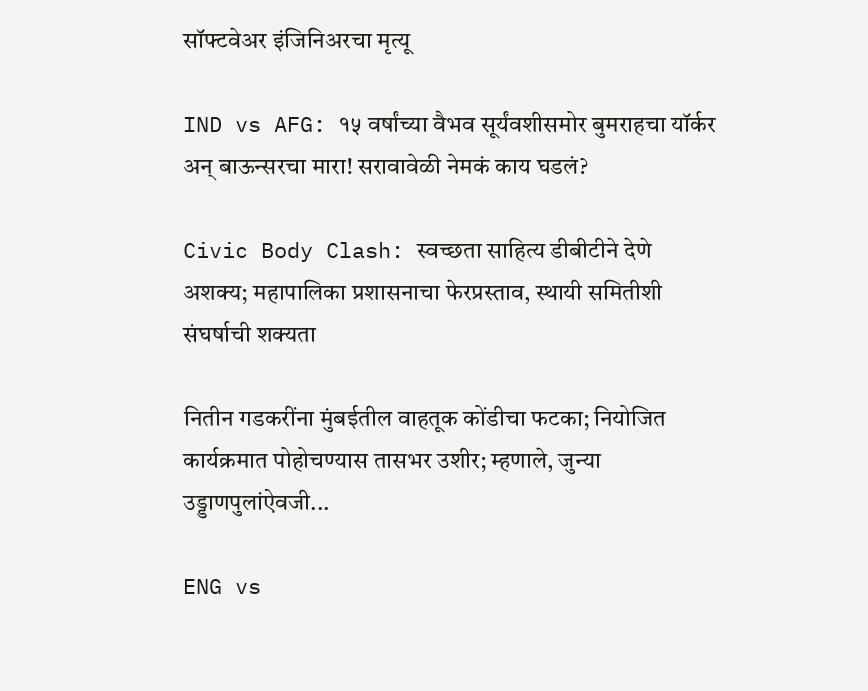सॉफ्टवेअर इंजिनिअरचा मृत्यू

IND vs AFG: १५ वर्षांच्या वैभव सूर्यंवशीसमोर बुमराहचा यॉर्कर अन् बाऊन्सरचा मारा! सरावावेळी नेमकं काय घडलं?

Civic Body Clash: स्वच्छता साहित्य डीबीटीने देणे अशक्य; महापालिका प्रशासनाचा फेरप्रस्ताव, स्थायी समितीशी संघर्षाची शक्यता

नितीन गडकरींना मुंबईतील वाहतूक कोंडीचा फटका; नियोजित कार्यक्रमात पोहोचण्यास तासभर उशीर; म्हणाले, जुन्या उड्डाणपुलांऐवजी...

ENG vs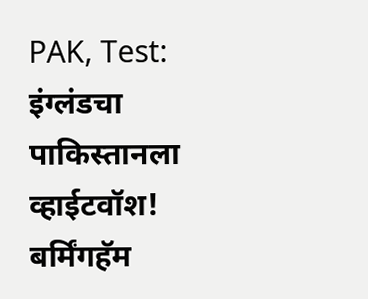PAK, Test: इंग्लंडचा पाकिस्तानला व्हाईटवॉश! बर्मिंगहॅम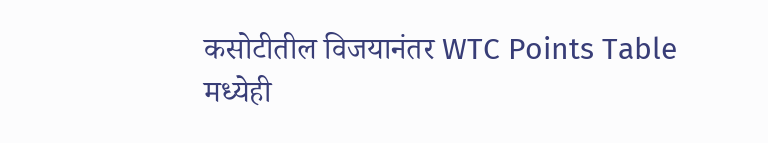कसोटीतील विजयानंतर WTC Points Table मध्येही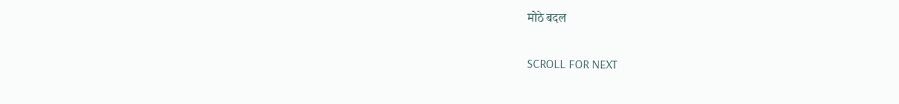मोठे बदल

SCROLL FOR NEXT